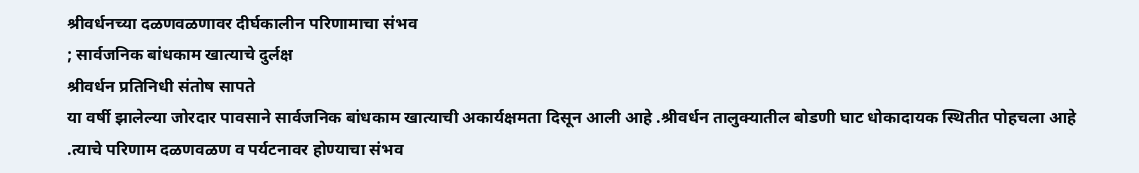श्रीवर्धनच्या दळणवळणावर दीर्घकालीन परिणामाचा संभव
; सार्वजनिक बांधकाम खात्याचे दुर्लक्ष
श्रीवर्धन प्रतिनिधी संतोष सापते
या वर्षी झालेल्या जोरदार पावसाने सार्वजनिक बांधकाम खात्याची अकार्यक्षमता दिसून आली आहे .श्रीवर्धन तालुक्यातील बोडणी घाट धोकादायक स्थितीत पोहचला आहे .त्याचे परिणाम दळणवळण व पर्यटनावर होण्याचा संभव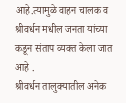आहे.त्यामुळे वाहन चालक व श्रीवर्धन मधील जनता यांच्या कडून संताप व्यक्त केला जात आहे .
श्रीवर्धन तालुक्यातील अनेक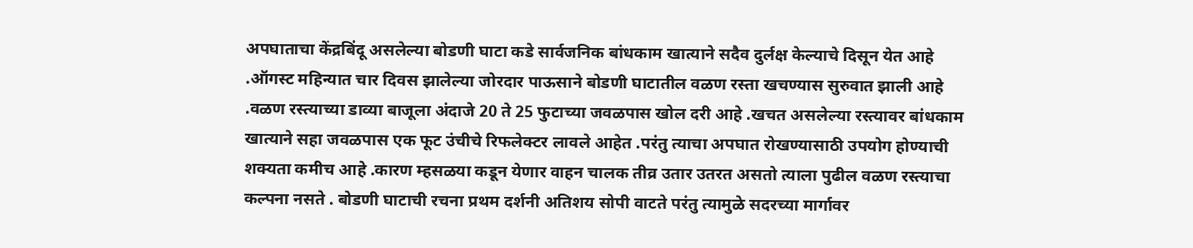अपघाताचा केंद्रबिंदू असलेल्या बोडणी घाटा कडे सार्वजनिक बांधकाम खात्याने सदैव दुर्लक्ष केल्याचे दिसून येत आहे .ऑगस्ट महिन्यात चार दिवस झालेल्या जोरदार पाऊसाने बोडणी घाटातील वळण रस्ता खचण्यास सुरुवात झाली आहे .वळण रस्त्याच्या डाव्या बाजूला अंदाजे 20 ते 25 फुटाच्या जवळपास खोल दरी आहे .खचत असलेल्या रस्त्यावर बांधकाम खात्याने सहा जवळपास एक फूट उंचीचे रिफलेक्टर लावले आहेत .परंतु त्याचा अपघात रोखण्यासाठी उपयोग होण्याची शक्यता कमीच आहे .कारण म्हसळया कडून येणार वाहन चालक तीव्र उतार उतरत असतो त्याला पुढील वळण रस्त्याचा कल्पना नसते . बोडणी घाटाची रचना प्रथम दर्शनी अतिशय सोपी वाटते परंतु त्यामुळे सदरच्या मार्गावर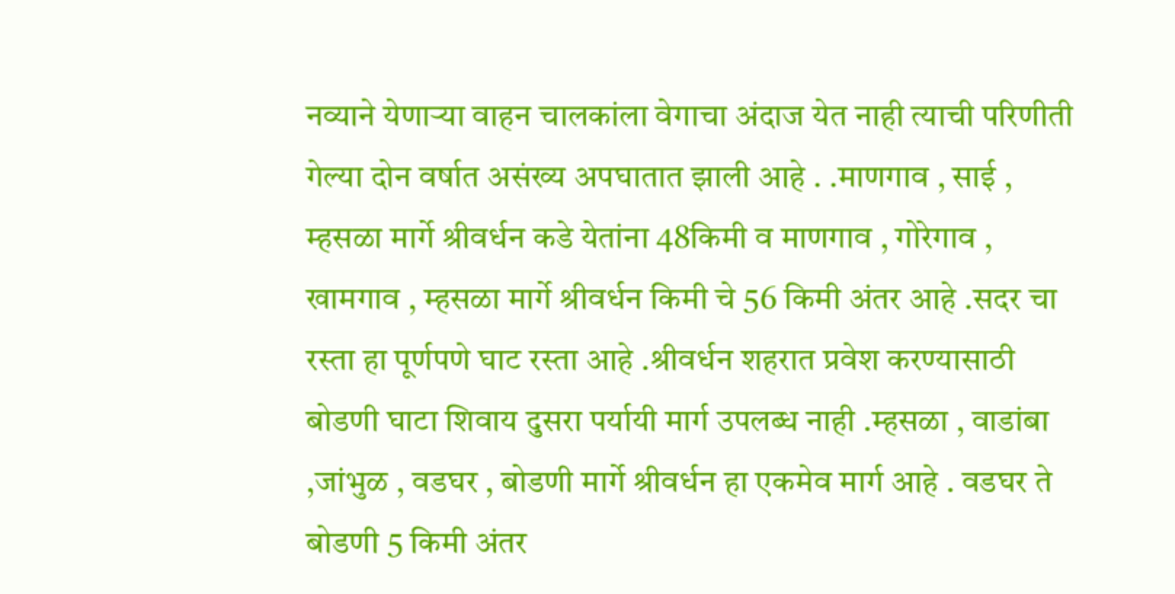नव्याने येणाऱ्या वाहन चालकांला वेगाचा अंदाज येत नाही त्याची परिणीती गेल्या दोन वर्षात असंख्य अपघातात झाली आहे . .माणगाव , साई , म्हसळा मार्गे श्रीवर्धन कडे येतांना 48किमी व माणगाव , गोरेगाव , खामगाव , म्हसळा मार्गे श्रीवर्धन किमी चे 56 किमी अंतर आहे .सदर चा रस्ता हा पूर्णपणे घाट रस्ता आहे .श्रीवर्धन शहरात प्रवेश करण्यासाठी बोडणी घाटा शिवाय दुसरा पर्यायी मार्ग उपलब्ध नाही .म्हसळा , वाडांबा ,जांभुळ , वडघर , बोडणी मार्गे श्रीवर्धन हा एकमेव मार्ग आहे . वडघर ते बोडणी 5 किमी अंतर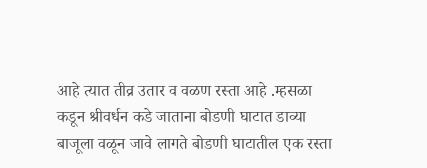आहे त्यात तीव्र उतार व वळण रस्ता आहे .म्हसळा कडून श्रीवर्धन कडे जाताना बोडणी घाटात डाव्या बाजूला वळून जावे लागते बोडणी घाटातील एक रस्ता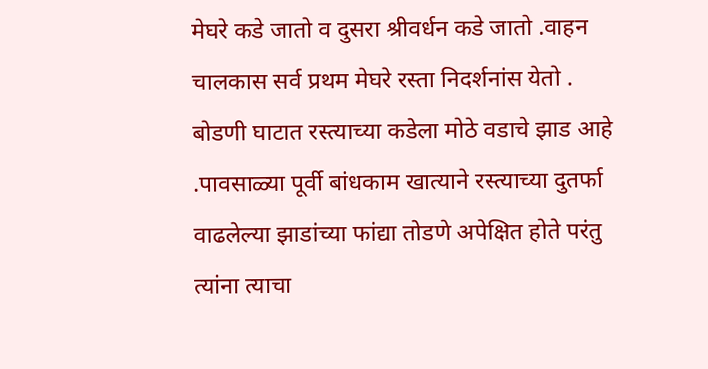मेघरे कडे जातो व दुसरा श्रीवर्धन कडे जातो .वाहन चालकास सर्व प्रथम मेघरे रस्ता निदर्शनांस येतो . बोडणी घाटात रस्त्याच्या कडेला मोठे वडाचे झाड आहे .पावसाळ्या पूर्वी बांधकाम खात्याने रस्त्याच्या दुतर्फा वाढलेल्या झाडांच्या फांद्या तोडणे अपेक्षित होते परंतु त्यांना त्याचा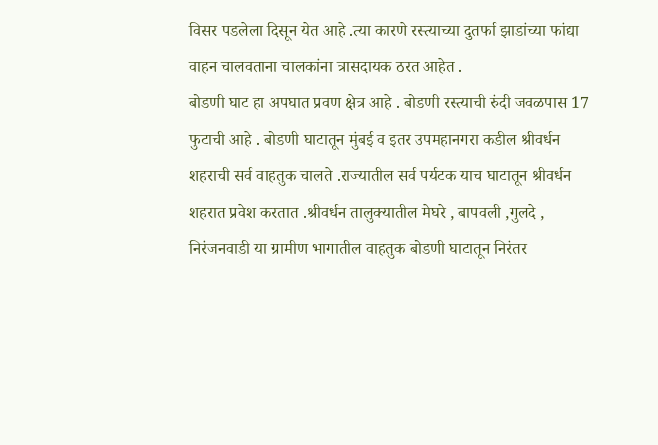विसर पडलेला दिसून येत आहे .त्या कारणे रस्त्याच्या दुतर्फा झाडांच्या फांद्या वाहन चालवताना चालकांना त्रासदायक ठरत आहेत .
बोडणी घाट हा अपघात प्रवण क्षेत्र आहे . बोडणी रस्त्याची रुंदी जवळपास 17 फुटाची आहे . बोडणी घाटातून मुंबई व इतर उपमहानगरा कडील श्रीवर्धन शहराची सर्व वाहतुक चालते .राज्यातील सर्व पर्यटक याच घाटातून श्रीवर्धन शहरात प्रवेश करतात .श्रीवर्धन तालुक्यातील मेघरे , बापवली ,गुलदे , निरंजनवाडी या ग्रामीण भागातील वाहतुक बोडणी घाटातून निरंतर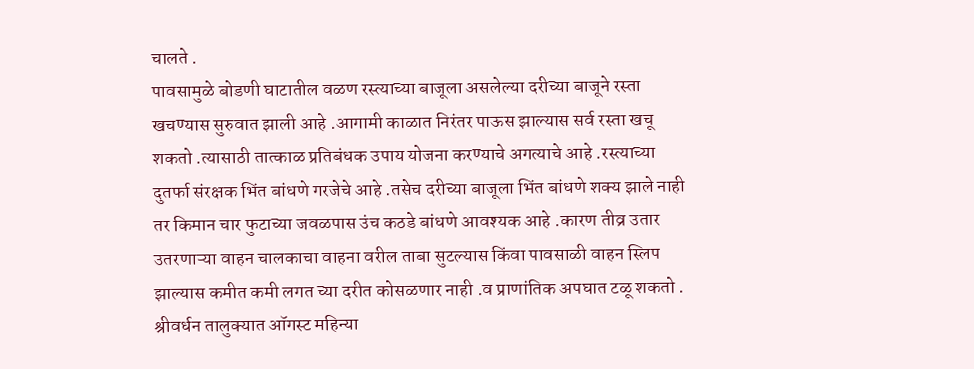चालते .
पावसामुळे बोडणी घाटातील वळण रस्त्याच्या बाजूला असलेल्या दरीच्या बाजूने रस्ता खचण्यास सुरुवात झाली आहे .आगामी काळात निरंतर पाऊस झाल्यास सर्व रस्ता खचू शकतो .त्यासाठी तात्काळ प्रतिबंधक उपाय योजना करण्याचे अगत्याचे आहे .रस्त्याच्या दुतर्फा संरक्षक भिंत बांधणे गरजेचे आहे .तसेच दरीच्या बाजूला भिंत बांधणे शक्य झाले नाही तर किमान चार फुटाच्या जवळपास उंच कठडे बांधणे आवश्यक आहे .कारण तीव्र उतार उतरणाऱ्या वाहन चालकाचा वाहना वरील ताबा सुटल्यास किंवा पावसाळी वाहन स्लिप झाल्यास कमीत कमी लगत च्या दरीत कोसळणार नाही .व प्राणांतिक अपघात टळू शकतो .
श्रीवर्धन तालुक्यात ऑगस्ट महिन्या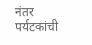नंतर पर्यटकांची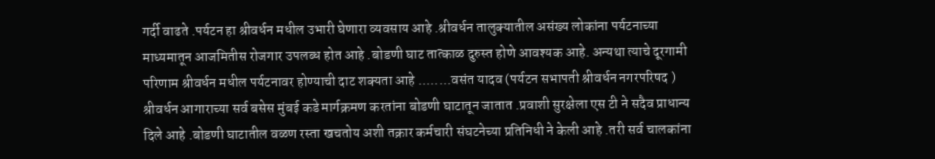गर्दी वाढते .पर्यटन हा श्रीवर्धन मधील उभारी घेणारा व्यवसाय आहे .श्रीवर्धन तालुक्यातील असंख्य लोकांना पर्यटनाच्या माध्यमातून आजमितीस रोजगार उपलब्ध होत आहे .बोडणी घाट तात्काळ दुरुस्त होणे आवश्यक आहे. अन्यथा त्याचे दूरगामी परिणाम श्रीवर्धन मधील पर्यटनावर होण्याची दाट शक्यता आहे ........वसंत यादव (पर्यटन सभापती श्रीवर्धन नगरपरिषद )
श्रीवर्धन आगाराच्या सर्व बसेस मुंबई कडे मार्गक्रमण करतांना बोडणी घाटातून जातात .प्रवाशी सुरक्षेला एस टी ने सदैव प्राधान्य दिले आहे .बोडणी घाटातील वळण रस्ता खचतोय अशी तक्रार कर्मचारी संघटनेच्या प्रतिनिधी ने केली आहे .तरी सर्व चालकांना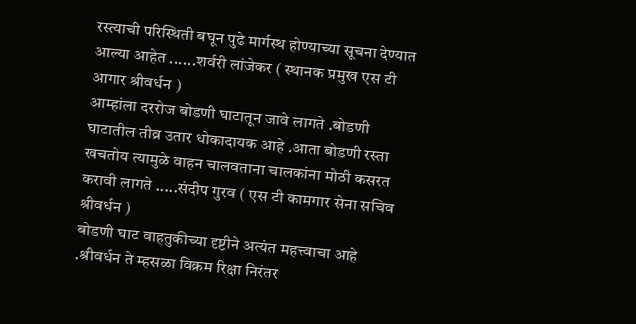रस्त्याची परिस्थिती बघून पुढे मार्गस्थ होण्याच्या सूचना देण्यात आल्या आहेत ......शर्वरी लांजेकर ( स्थानक प्रमुख एस टी आगार श्रीवर्धन )
आम्हांला दररोज बोडणी घाटातून जावे लागते .बोडणी घाटातील तीव्र उतार धोकादायक आहे .आता बोडणी रस्ता खचतोय त्यामुळे वाहन चालवताना चालकांना मोठी कसरत करावी लागते .....संदीप गुरव ( एस टी कामगार सेना सचिव श्रीवर्धन )
बोडणी घाट वाहतुकीच्या दृष्टीने अत्यंत महत्त्वाचा आहे .श्रीवर्धन ते म्हसळा विक्रम रिक्षा निरंतर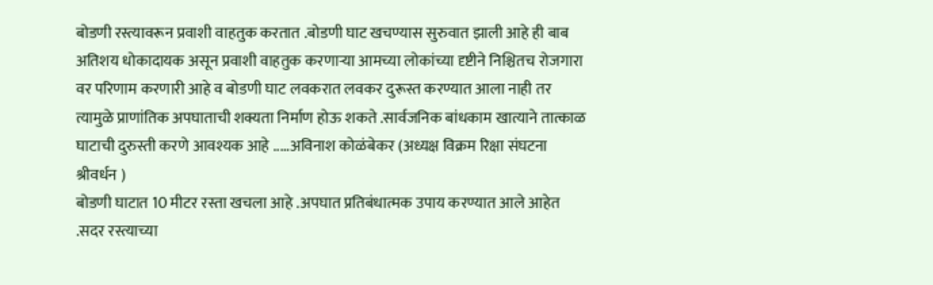बोडणी रस्त्यावरून प्रवाशी वाहतुक करतात .बोडणी घाट खचण्यास सुरुवात झाली आहे ही बाब अतिशय धोकादायक असून प्रवाशी वाहतुक करणाऱ्या आमच्या लोकांच्या दृष्टीने निश्चितच रोजगारा वर परिणाम करणारी आहे व बोडणी घाट लवकरात लवकर दुरूस्त करण्यात आला नाही तर त्यामुळे प्राणांतिक अपघाताची शक्यता निर्माण होऊ शकते .सार्वजनिक बांधकाम खात्याने तात्काळ घाटाची दुरुस्ती करणे आवश्यक आहे .....अविनाश कोळंबेकर (अध्यक्ष विक्रम रिक्षा संघटना श्रीवर्धन )
बोडणी घाटात 10 मीटर रस्ता खचला आहे .अपघात प्रतिबंधात्मक उपाय करण्यात आले आहेत .सदर रस्त्याच्या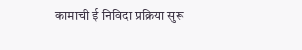कामाची ई निविदा प्रक्रिया सुरू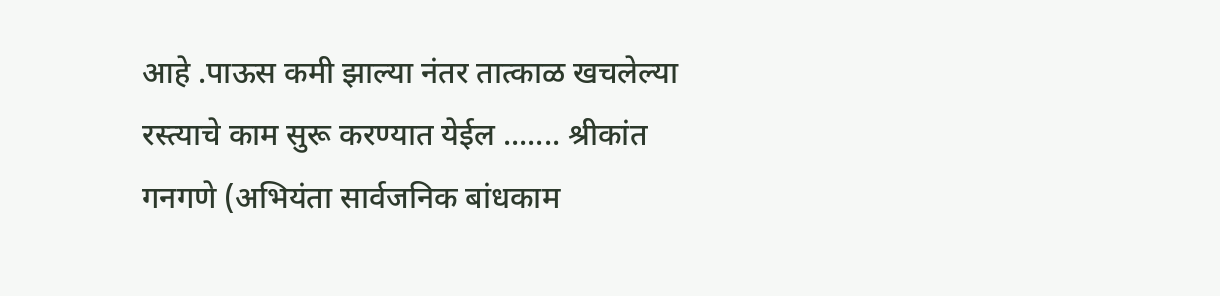आहे .पाऊस कमी झाल्या नंतर तात्काळ खचलेल्या रस्त्याचे काम सुरू करण्यात येईल ....... श्रीकांत गनगणे (अभियंता सार्वजनिक बांधकाम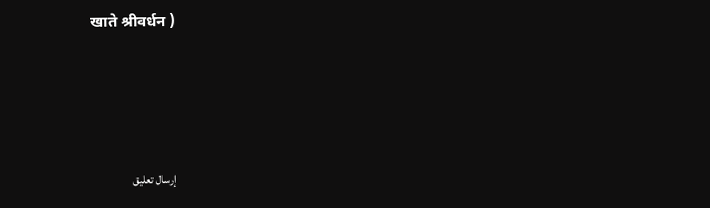खाते श्रीवर्धन )




إرسال تعليق